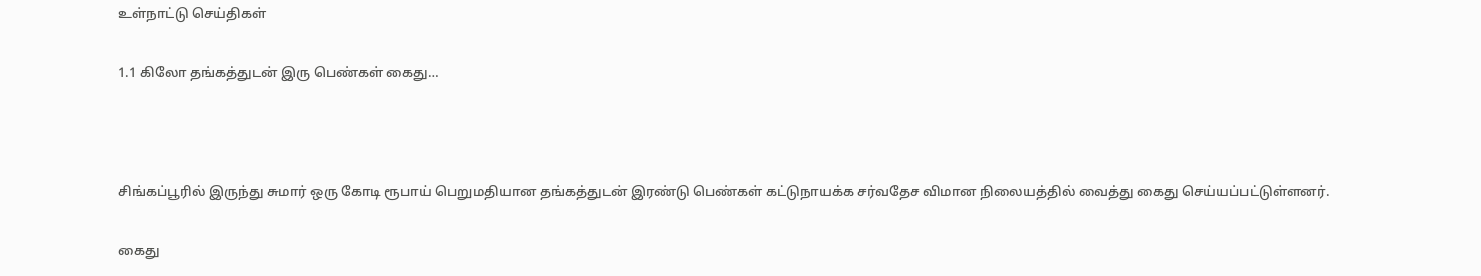உள்நாட்டு செய்திகள்

1.1 கிலோ தங்கத்துடன் இரு பெண்கள் கைது…



சிங்கப்பூரில் இருந்து சுமார் ஒரு கோடி ரூபாய் பெறுமதியான தங்கத்துடன் இரண்டு பெண்கள் கட்டுநாயக்க சர்வதேச விமான நிலையத்தில் வைத்து கைது செய்யப்பட்டுள்ளனர்.

கைது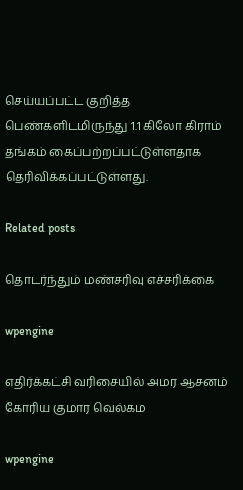செய்யப்பட்ட குறித்த பெண்களிடமிருந்து 1.1 கிலோ கிராம் தங்கம் கைப்பற்றப்பட்டுள்ளதாக தெரிவிக்கப்பட்டுள்ளது.

Related posts

தொடர்ந்தும் மண்சரிவு எச்சரிக்கை

wpengine

எதிர்க்கட்சி வரிசையில் அமர ஆசனம் கோரிய குமார வெல்கம

wpengine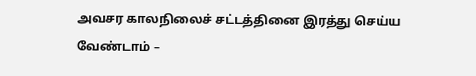அவசர காலநிலைச் சட்டத்தினை இரத்து செய்ய வேண்டாம் –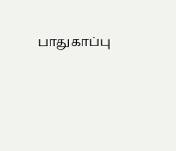பாதுகாப்பு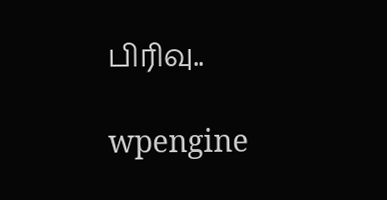பிரிவு..

wpengine